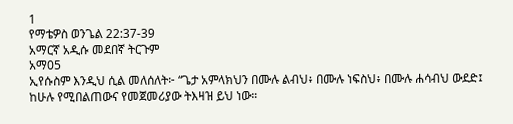1
የማቴዎስ ወንጌል 22:37-39
አማርኛ አዲሱ መደበኛ ትርጉም
አማ05
ኢየሱስም እንዲህ ሲል መለሰለት፦ “ጌታ አምላክህን በሙሉ ልብህ፥ በሙሉ ነፍስህ፥ በሙሉ ሐሳብህ ውደድ፤ ከሁሉ የሚበልጠውና የመጀመሪያው ትእዛዝ ይህ ነው።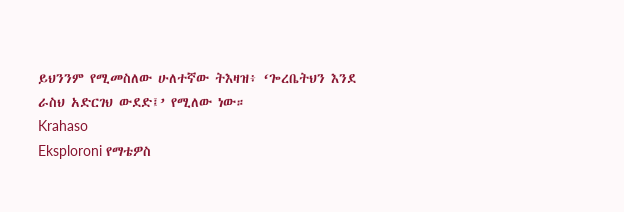ይህንንም የሚመስለው ሁለተኛው ትእዛዝ፥ ‘ጐረቤትህን እንደ ራስህ አድርገህ ውደድ፤’ የሚለው ነው።
Krahaso
Eksploroni የማቴዎስ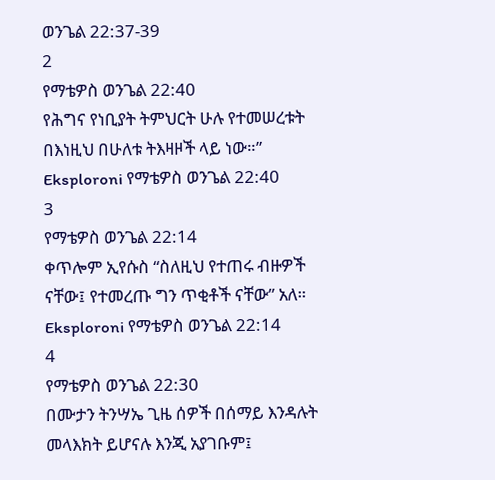ወንጌል 22:37-39
2
የማቴዎስ ወንጌል 22:40
የሕግና የነቢያት ትምህርት ሁሉ የተመሠረቱት በእነዚህ በሁለቱ ትእዛዞች ላይ ነው።”
Eksploroni የማቴዎስ ወንጌል 22:40
3
የማቴዎስ ወንጌል 22:14
ቀጥሎም ኢየሱስ “ስለዚህ የተጠሩ ብዙዎች ናቸው፤ የተመረጡ ግን ጥቂቶች ናቸው” አለ።
Eksploroni የማቴዎስ ወንጌል 22:14
4
የማቴዎስ ወንጌል 22:30
በሙታን ትንሣኤ ጊዜ ሰዎች በሰማይ እንዳሉት መላእክት ይሆናሉ እንጂ አያገቡም፤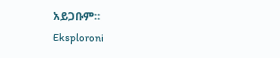አይጋቡም።
Eksploroni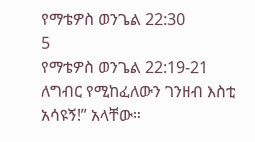የማቴዎስ ወንጌል 22:30
5
የማቴዎስ ወንጌል 22:19-21
ለግብር የሚከፈለውን ገንዘብ እስቲ አሳዩኝ!” አላቸው።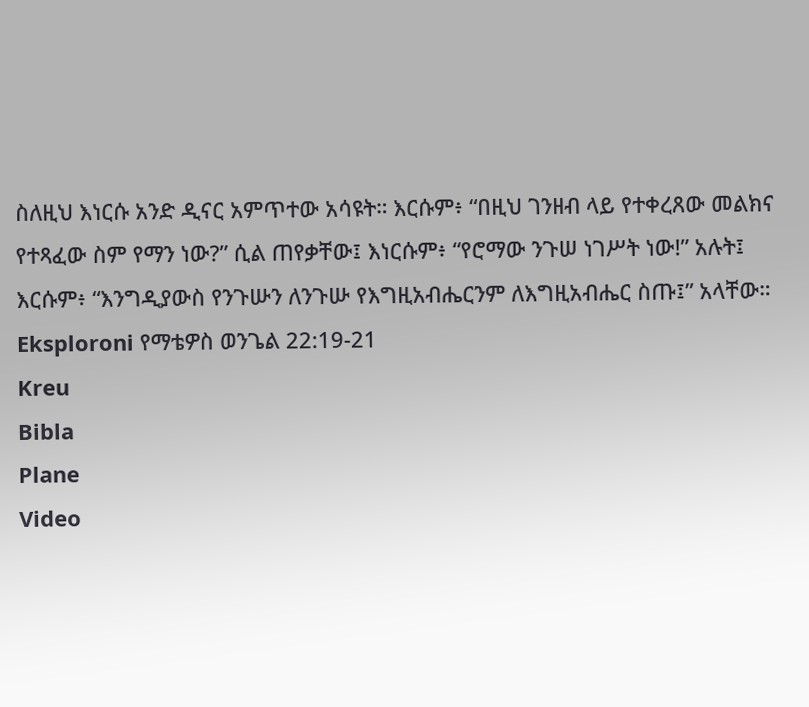ስለዚህ እነርሱ አንድ ዲናር አምጥተው አሳዩት። እርሱም፥ “በዚህ ገንዘብ ላይ የተቀረጸው መልክና የተጻፈው ስም የማን ነው?” ሲል ጠየቃቸው፤ እነርሱም፥ “የሮማው ንጉሠ ነገሥት ነው!” አሉት፤ እርሱም፥ “እንግዲያውስ የንጉሡን ለንጉሡ የእግዚአብሔርንም ለእግዚአብሔር ስጡ፤” አላቸው።
Eksploroni የማቴዎስ ወንጌል 22:19-21
Kreu
Bibla
Plane
Video